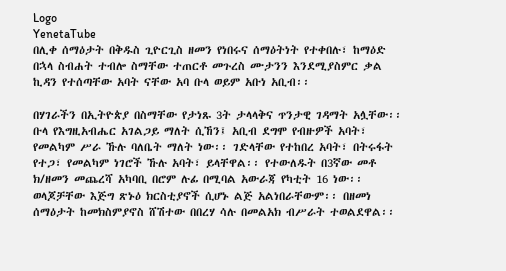Logo
YenetaTube
በሊቀ ሰማዕታት በቅዱስ ጊዮርጊስ ዘመን የነበሩና ሰማዕትነት የተቀበሉ፣ ከማዕድ በኋላ ስብሐት ተብሎ ስማቸው ተጠርቶ መጉረስ ሙታንን እንደሚያስምር ቃል ኪዳን የተሰጣቸው አባት ናቸው አባ ቡላ ወይም አቡነ አቢብ፡፡

በሃገራችን በኢትዮጵያ በስማቸው የታነጹ 3ት ታላላቅና ጥንታዊ ገዳማት አሏቸው፡፡ ቡላ የእግዚአብሔር አገልጋይ ማለት ሲኸን፤ አቢብ ደግሞ የብዙዎች አባት፣ የመልካም ሥራ ኹሉ ባለቤት ማለት ነው፡፡ ገድላቸው የተከበረ አባት፣ በትሩፋት የተጋ፣ የመልካም ነገሮች ኹሉ አባት፣ ይላቸዋል፡፡ የተውለዱት በ3ኛው መቶ ክ/ዘመን መጨረሻ አካባቢ በሮም ሉፊ በሚባል አውራጃ የካቲት 16 ነው፡፡ ወላጆቻቸው እጅግ ጽኑዕ ክርስቲያኖች ሲሆኑ ልጅ አልነበራቸውም፡፡ በዘመነ ሰማዕታት ከመክስምያኖስ ሸሽተው በበረሃ ሳሉ በመልአክ ብሥራት ተወልደዋል፡፡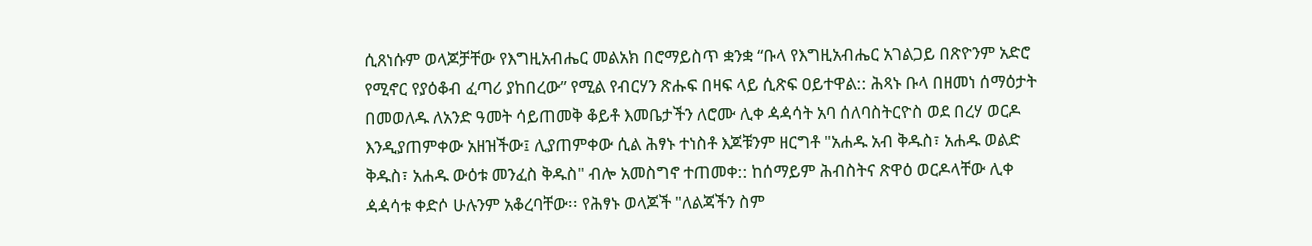ሲጸነሱም ወላጆቻቸው የእግዚአብሔር መልአክ በሮማይስጥ ቋንቋ “ቡላ የእግዚአብሔር አገልጋይ በጽዮንም አድሮ የሚኖር የያዕቆብ ፈጣሪ ያከበረው” የሚል የብርሃን ጽሑፍ በዛፍ ላይ ሲጽፍ ዐይተዋል:: ሕጻኑ ቡላ በዘመነ ሰማዕታት በመወለዱ ለአንድ ዓመት ሳይጠመቅ ቆይቶ እመቤታችን ለሮሙ ሊቀ ዻዻሳት አባ ሰለባስትርዮስ ወደ በረሃ ወርዶ እንዲያጠምቀው አዘዝችው፤ ሊያጠምቀው ሲል ሕፃኑ ተነስቶ እጆቹንም ዘርግቶ "አሐዱ አብ ቅዱስ፣ አሐዱ ወልድ ቅዱስ፣ አሐዱ ውዕቱ መንፈስ ቅዱስ" ብሎ አመስግኖ ተጠመቀ:: ከሰማይም ሕብስትና ጽዋዕ ወርዶላቸው ሊቀ ዻዻሳቱ ቀድሶ ሁሉንም አቆረባቸው፡፡ የሕፃኑ ወላጆች "ለልጃችን ስም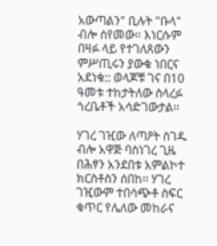አውጣልን" ቢሉት "ቡላ" ብሎ ሰየመው፡፡ እነርሱም በዛፉ ላይ የተገለጸውን ምሥጢሩን ያውቁ ነበርና አደነቁ:: ወላጆቹ ገና በ10 ዓመቱ ተከታትለው ስላረፉ ጎረቤቶች አሳድገውታል፡፡

ሃገረ ገዢው ለጣዖት ስገዱ ብሎ አዋጅ ባስነገረ ጊዜ በሕፃን አንደበቱ አምልኮተ ክርስቶስን ሰበከ፡፡ ሃገረ ገዢውም ተበሳጭቶ ስፍር ቁጥር የሌለው መከራና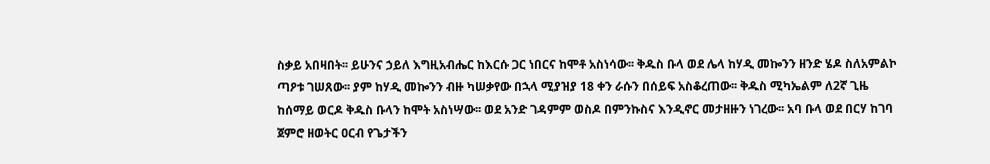ስቃይ አበዛበት፡፡ ይሁንና ኃይለ እግዚአብሔር ከእርሱ ጋር ነበርና ከሞቶ አስነሳው፡፡ ቅዱስ ቡላ ወደ ሌላ ከሃዲ መኰንን ዘንድ ሄዶ ስለአምልኮ ጣዖቱ ገሠጸው፡፡ ያም ከሃዲ መኰንን ብዙ ካሠቃየው በኋላ ሚያዝያ 18 ቀን ራሱን በሰይፍ አስቆረጠው፡፡ ቅዱስ ሚካኤልም ለ2ኛ ጊዜ ከሰማይ ወርዶ ቅዱስ ቡላን ከሞት አስነሣው፡፡ ወደ አንድ ገዳምም ወስዶ በምንኩስና እንዲኖር መታዘዙን ነገረው፡፡ አባ ቡላ ወደ በርሃ ከገባ ጀምሮ ዘወትር ዐርብ የጌታችን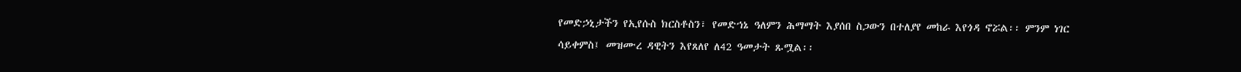የመድኃኒታችን የኢየሱስ ክርስቶስን፣ የመድኀኔ ዓለምን ሕማማት እያሰበ ስጋውን በተለያየ መከራ እየጎዳ ኖሯል፡፡ ምንም ነገር ሳይቀምስ፤ መዝሙረ ዳዊትን እየጸለየ ለ42 ዓመታት ጹሟል፡፡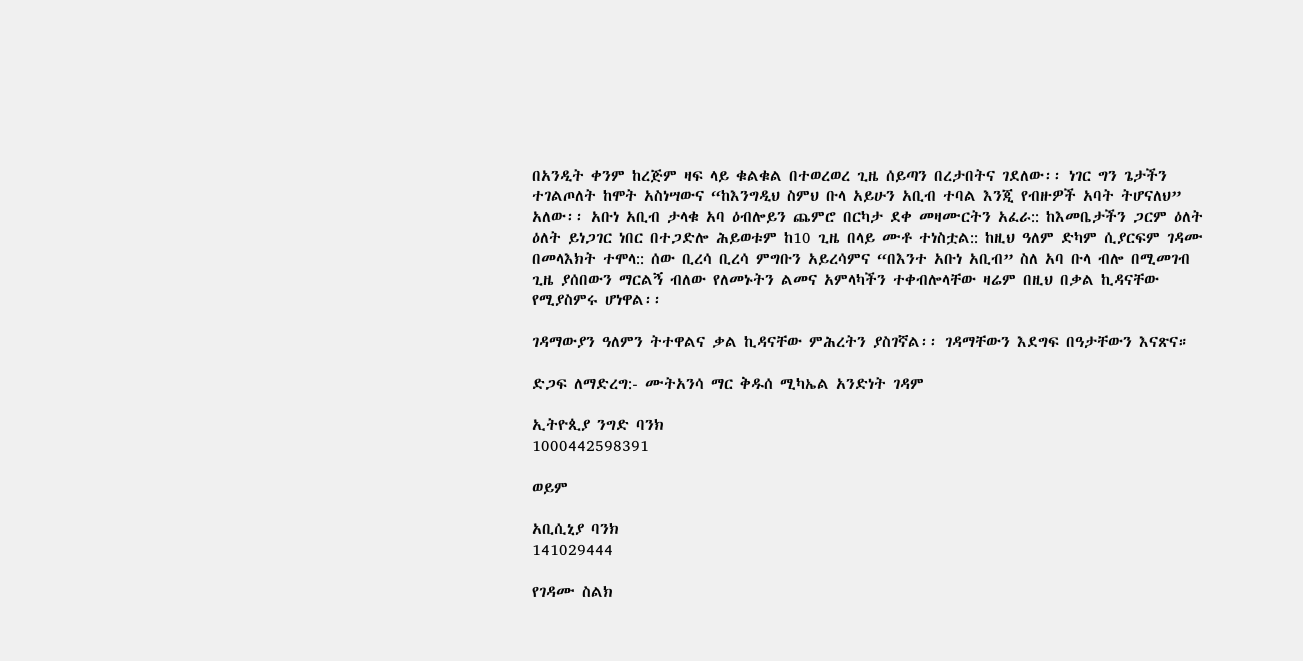በአንዲት ቀንም ከረጅም ዛፍ ላይ ቁልቁል በተወረወረ ጊዜ ሰይጣን በረታበትና ገደለው፡፡ ነገር ግን ጌታችን ተገልጦለት ከሞት አስነሣውና “ከእንግዲህ ስምህ ቡላ አይሁን አቢብ ተባል እንጂ የብዙዎች አባት ትሆናለህ” አለው፡፡ አቡነ አቢብ ታላቁ አባ ዕብሎይን ጨምሮ በርካታ ደቀ መዛሙርትን አፈራ:: ከእመቤታችን ጋርም ዕለት ዕለት ይነጋገር ነበር በተጋድሎ ሕይወቱም ከ10 ጊዜ በላይ ሙቶ ተነስቷል:: ከዚህ ዓለም ድካም ሲያርፍም ገዳሙ በመላእክት ተሞላ:: ሰው ቢረሳ ቢረሳ ምግቡን አይረሳምና “በእንተ አቡነ አቢብ” ስለ አባ ቡላ ብሎ በሚመገብ ጊዜ ያሰበውን ማርልኝ ብለው የለመኑትን ልመና አምላካችን ተቀብሎላቸው ዛሬም በዚህ በቃል ኪዳናቸው የሚያስምሩ ሆነዋል፡፡

ገዳማውያን ዓለምን ትተዋልና ቃል ኪዳናቸው ምሕረትን ያስገኛል፡፡ ገዳማቸውን እደግፍ በዓታቸውን እናጽና።

ድጋፍ ለማድረግ:- ሙትአንሳ ማር ቅዱሰ ሚካኤል አንድነት ገዳም

ኢትዮጲያ ንግድ ባንክ
1000442598391

ወይም

አቢሲኒያ ባንክ
141029444

የገዳሙ ስልክ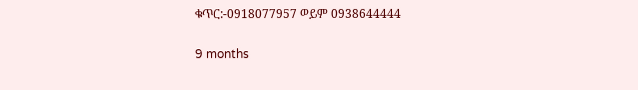ቁጥር:-0918077957 ወይም 0938644444

9 months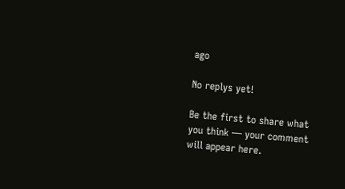ago

No replys yet!

Be the first to share what you think — your comment will appear here.